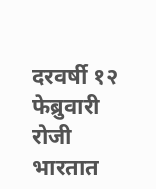दरवर्षी १२ फेब्रुवारी रोजी भारतात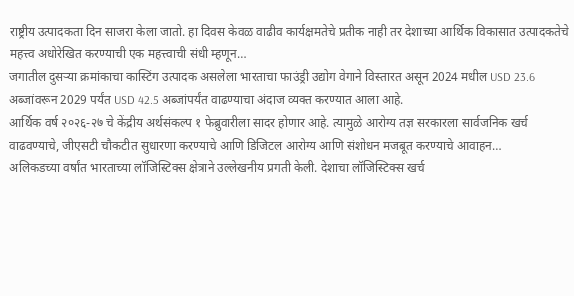राष्ट्रीय उत्पादकता दिन साजरा केला जातो. हा दिवस केवळ वाढीव कार्यक्षमतेचे प्रतीक नाही तर देशाच्या आर्थिक विकासात उत्पादकतेचे महत्त्व अधोरेखित करण्याची एक महत्त्वाची संधी म्हणून…
जगातील दुसऱ्या क्रमांकाचा कास्टिंग उत्पादक असलेला भारताचा फाउंड्री उद्योग वेगाने विस्तारत असून 2024 मधील USD 23.6 अब्जांवरून 2029 पर्यंत USD 42.5 अब्जांपर्यंत वाढण्याचा अंदाज व्यक्त करण्यात आला आहे.
आर्थिक वर्ष २०२६-२७ चे केंद्रीय अर्थसंकल्प १ फेब्रुवारीला सादर होणार आहे. त्यामुळे आरोग्य तज्ञ सरकारला सार्वजनिक खर्च वाढवण्याचे, जीएसटी चौकटीत सुधारणा करण्याचे आणि डिजिटल आरोग्य आणि संशोधन मजबूत करण्याचे आवाहन…
अलिकडच्या वर्षांत भारताच्या लॉजिस्टिक्स क्षेत्राने उल्लेखनीय प्रगती केली. देशाचा लॉजिस्टिक्स खर्च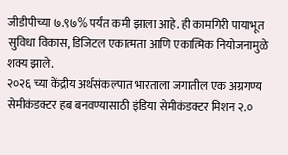जीडीपीच्या ७.९७% पर्यंत कमी झाला आहे. ही कामगिरी पायाभूत सुविधा विकास, डिजिटल एकात्मता आणि एकात्मिक नियोजनामुळे शक्य झाले.
२०२६ च्या केंद्रीय अर्थसंकल्पात भारताला जगातील एक अग्रगण्य सेमीकंडक्टर हब बनवण्यासाठी इंडिया सेमीकंडक्टर मिशन २.०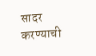सादर करण्याची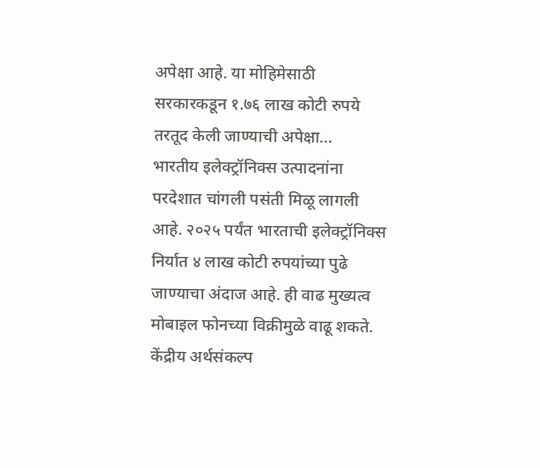अपेक्षा आहे. या मोहिमेसाठी सरकारकडून १.७६ लाख कोटी रुपये तरतूद केली जाण्याची अपेक्षा…
भारतीय इलेक्ट्रॉनिक्स उत्पादनांना परदेशात चांगली पसंती मिळू लागली आहे. २०२५ पर्यंत भारताची इलेक्ट्रॉनिक्स निर्यात ४ लाख कोटी रुपयांच्या पुढे जाण्याचा अंदाज आहे. ही वाढ मुख्यत्व मोबाइल फोनच्या विक्रीमुळे वाढू शकते.
केंद्रीय अर्थसंकल्प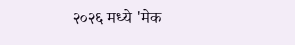२०२६ मध्ये 'मेक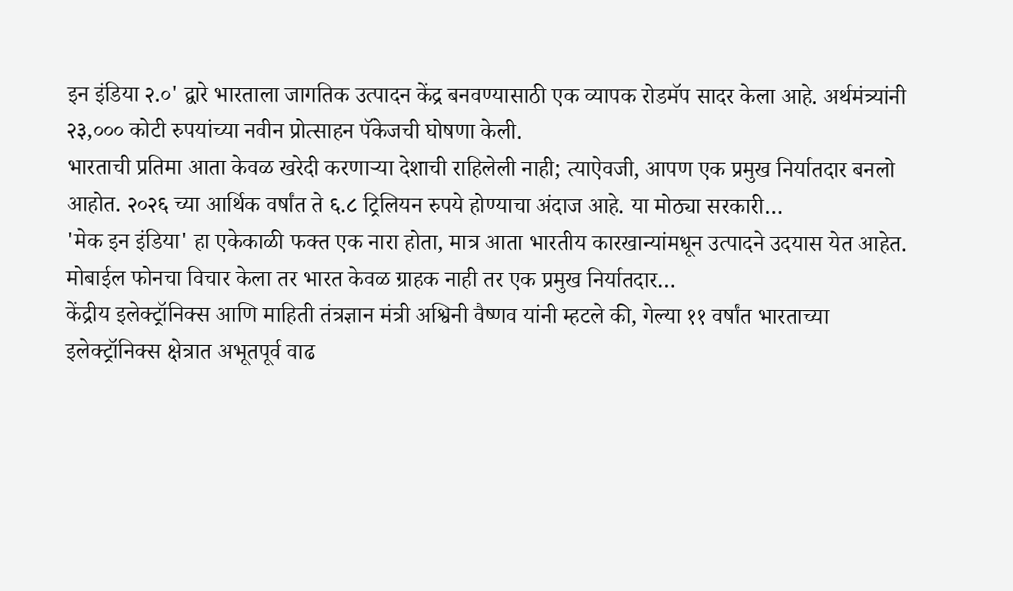इन इंडिया २.०' द्वारे भारताला जागतिक उत्पादन केंद्र बनवण्यासाठी एक व्यापक रोडमॅप सादर केला आहे. अर्थमंत्र्यांनी २३,००० कोटी रुपयांच्या नवीन प्रोत्साहन पॅकेजची घोषणा केली.
भारताची प्रतिमा आता केवळ खरेदी करणाऱ्या देशाची राहिलेली नाही; त्याऐवजी, आपण एक प्रमुख निर्यातदार बनलो आहोत. २०२६ च्या आर्थिक वर्षांत ते ६.८ ट्रिलियन रुपये होण्याचा अंदाज आहे. या मोठ्या सरकारी…
'मेक इन इंडिया' हा एकेकाळी फक्त एक नारा होता, मात्र आता भारतीय कारखान्यांमधून उत्पादने उदयास येत आहेत. मोबाईल फोनचा विचार केला तर भारत केवळ ग्राहक नाही तर एक प्रमुख निर्यातदार…
केंद्रीय इलेक्ट्रॉनिक्स आणि माहिती तंत्रज्ञान मंत्री अश्विनी वैष्णव यांनी म्हटले की, गेल्या ११ वर्षांत भारताच्या इलेक्ट्रॉनिक्स क्षेत्रात अभूतपूर्व वाढ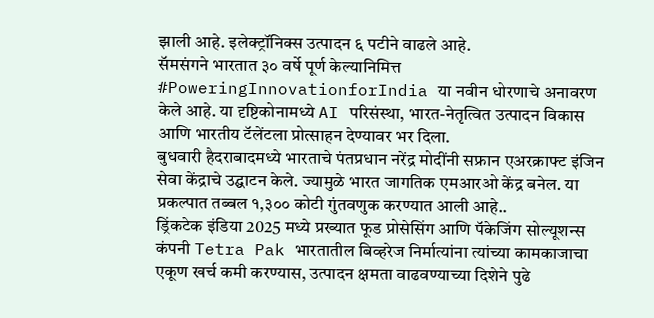झाली आहे. इलेक्ट्रॉनिक्स उत्पादन ६ पटीने वाढले आहे.
सॅमसंगने भारतात ३० वर्षे पूर्ण केल्यानिमित्त #PoweringInnovationforIndia या नवीन धोरणाचे अनावरण केले आहे. या दृष्टिकोनामध्ये AI परिसंस्था, भारत-नेतृत्वित उत्पादन विकास आणि भारतीय टॅलेंटला प्रोत्साहन देण्यावर भर दिला.
बुधवारी हैदराबादमध्ये भारताचे पंतप्रधान नरेंद्र मोदींनी सफ्रान एअरक्राफ्ट इंजिन सेवा केंद्राचे उद्घाटन केले. ज्यामुळे भारत जागतिक एमआरओ केंद्र बनेल. या प्रकल्पात तब्बल १,३०० कोटी गुंतवणुक करण्यात आली आहे..
ड्रिंकटेक इंडिया 2025 मध्ये प्रख्यात फूड प्रोसेसिंग आणि पॅकेजिंग सोल्यूशन्स कंपनी Tetra Pak भारतातील बिव्हरेज निर्मात्यांना त्यांच्या कामकाजाचा एकूण खर्च कमी करण्यास, उत्पादन क्षमता वाढवण्याच्या दिशेने पुढे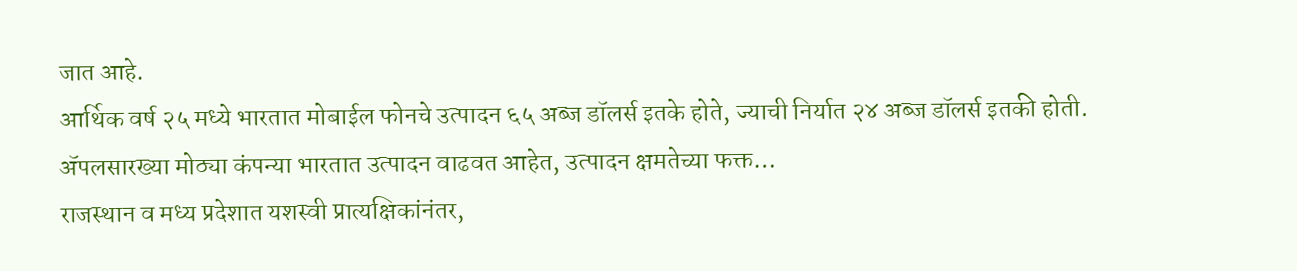जात आहे.
आर्थिक वर्ष २५ मध्ये भारतात मोबाईल फोनचे उत्पादन ६५ अब्ज डॉलर्स इतके होते, ज्याची निर्यात २४ अब्ज डॉलर्स इतकी होती. ॲपलसारख्या मोठ्या कंपन्या भारतात उत्पादन वाढवत आहेत, उत्पादन क्षमतेच्या फक्त…
राजस्थान व मध्य प्रदेशात यशस्वी प्रात्यक्षिकांनंतर,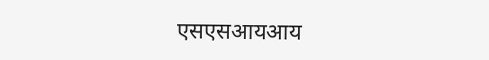एसएसआयआय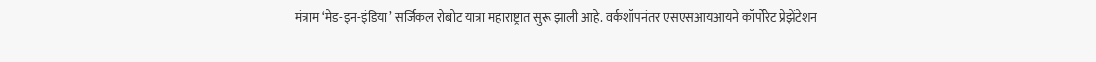मंत्राम ‘मेड-इन-इंडिया’ सर्जिकल रोबोट यात्रा महाराष्ट्रात सुरू झाली आहे. वर्कशॉपनंतर एसएसआयआयने कॉर्पोरेट प्रेझेंटेशन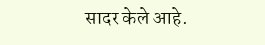सादर केले आहे.